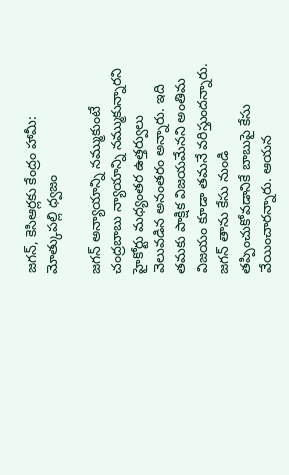జగన్, కెసిఆర్లకు కేంద్రం హామీ: మోత్కుపల్లి ధ్వజం

జగన్ అన్యాయాన్ని నమ్ముకుంటే చంద్రబాబు న్యాయాన్ని నమ్ముకున్నారని హైకోర్టు మధ్యంతర ఉత్తర్వులు వెలువడిన అనంతరం అన్నారు. ఇది తమకు పాక్షిక విజయమేనని అంతిమ విజయం కూడా తమనే వరిస్తుందన్నారు. జగన్ తాను కేసు నుండి తప్పించుకోవడానికే బాబుపై కేసు వేయించారన్నారు. ఆయన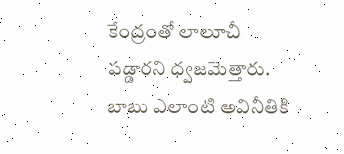కేంద్రంతో లాలూచీ పడ్డారని ధ్వజమెత్తారు. బాబు ఎలాంటి అవినీతికి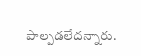పాల్పడలేదన్నారు.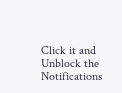Click it and Unblock the Notifications